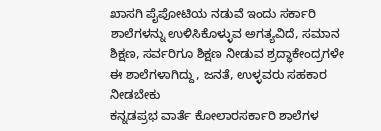ಖಾಸಗಿ ಪೈಪೋಟಿಯ ನಡುವೆ ಇಂದು ಸರ್ಕಾರಿ ಶಾಲೆಗಳನ್ನು ಉಳಿಸಿಕೊಳ್ಳುವ ಅಗತ್ಯವಿದೆ, ಸಮಾನ ಶಿಕ್ಷಣ, ಸರ್ವರಿಗೂ ಶಿಕ್ಷಣ ನೀಡುವ ಶ್ರದ್ಧಾಕೇಂದ್ರಗಳೇ ಈ ಶಾಲೆಗಳಾಗಿದ್ದು, ಜನತೆ, ಉಳ್ಳವರು ಸಹಕಾರ ನೀಡಬೇಕು
ಕನ್ನಡಪ್ರಭ ವಾರ್ತೆ ಕೋಲಾರಸರ್ಕಾರಿ ಶಾಲೆಗಳ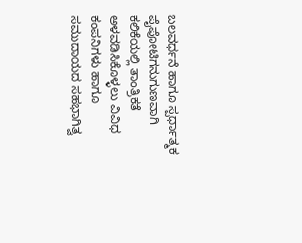ಬಲವರ್ಧನೆ ಹಾಗೂ ಸ್ಪರ್ಧಾತ್ಮಕ ಪೈಪೋಟಿಗನುಗುಣವಾಗಿ ಕಲಿಕೆಯಲ್ಲಿ ತಾಂತ್ರಿಕತೆ ಅಳವಡಿಸಿಕೊಳ್ಳಲು ವಿವಿಧ ಕಂಪನಿಗಳು ಹಾಗೂ ಸಮುದಾಯದ ಸಹಭಾಗಿತ್ವ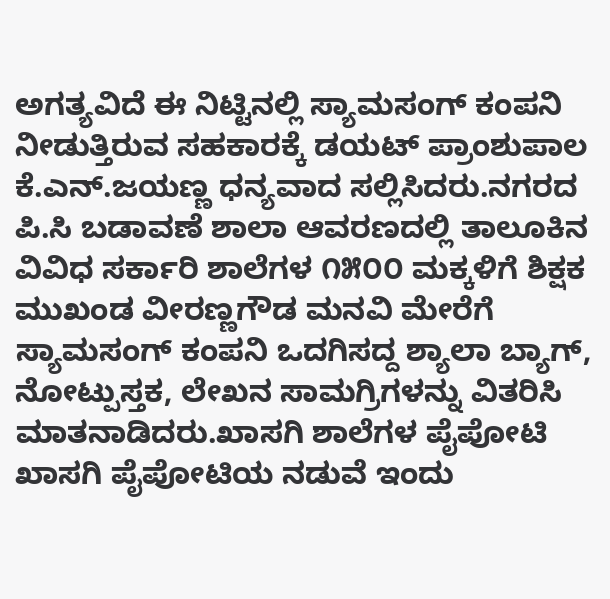ಅಗತ್ಯವಿದೆ ಈ ನಿಟ್ಟಿನಲ್ಲಿ ಸ್ಯಾಮಸಂಗ್ ಕಂಪನಿ ನೀಡುತ್ತಿರುವ ಸಹಕಾರಕ್ಕೆ ಡಯಟ್ ಪ್ರಾಂಶುಪಾಲ ಕೆ.ಎನ್.ಜಯಣ್ಣ ಧನ್ಯವಾದ ಸಲ್ಲಿಸಿದರು.ನಗರದ ಪಿ.ಸಿ ಬಡಾವಣೆ ಶಾಲಾ ಆವರಣದಲ್ಲಿ ತಾಲೂಕಿನ ವಿವಿಧ ಸರ್ಕಾರಿ ಶಾಲೆಗಳ ೧೫೦೦ ಮಕ್ಕಳಿಗೆ ಶಿಕ್ಷಕ ಮುಖಂಡ ವೀರಣ್ಣಗೌಡ ಮನವಿ ಮೇರೆಗೆ ಸ್ಯಾಮಸಂಗ್ ಕಂಪನಿ ಒದಗಿಸದ್ದ ಶ್ಯಾಲಾ ಬ್ಯಾಗ್, ನೋಟ್ಪುಸ್ತಕ, ಲೇಖನ ಸಾಮಗ್ರಿಗಳನ್ನು ವಿತರಿಸಿ ಮಾತನಾಡಿದರು.ಖಾಸಗಿ ಶಾಲೆಗಳ ಪೈಪೋಟಿ
ಖಾಸಗಿ ಪೈಪೋಟಿಯ ನಡುವೆ ಇಂದು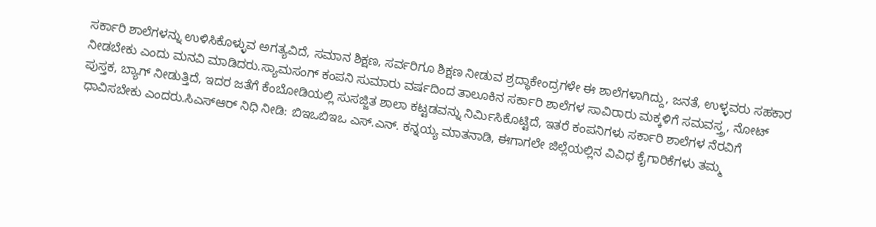ಸರ್ಕಾರಿ ಶಾಲೆಗಳನ್ನು ಉಳಿಸಿಕೊಳ್ಳುವ ಅಗತ್ಯವಿದೆ, ಸಮಾನ ಶಿಕ್ಷಣ, ಸರ್ವರಿಗೂ ಶಿಕ್ಷಣ ನೀಡುವ ಶ್ರದ್ಧಾಕೇಂದ್ರಗಳೇ ಈ ಶಾಲೆಗಳಾಗಿದ್ದು, ಜನತೆ, ಉಳ್ಳವರು ಸಹಕಾರ ನೀಡಬೇಕು ಎಂದು ಮನವಿ ಮಾಡಿದರು.ಸ್ಯಾಮಸಂಗ್ ಕಂಪನಿ ಸುಮಾರು ವರ್ಷದಿಂದ ತಾಲೂಕಿನ ಸರ್ಕಾರಿ ಶಾಲೆಗಳ ಸಾವಿರಾರು ಮಕ್ಕಳಿಗೆ ಸಮವಸ್ತ್ರ, ನೋಟ್ ಪುಸ್ತಕ, ಬ್ಯಾಗ್ ನೀಡುತ್ತಿದೆ, ಇದರ ಜತೆಗೆ ಕೆಂಬೋಡಿಯಲ್ಲಿ ಸುಸಜ್ಜಿತ ಶಾಲಾ ಕಟ್ಟಡವನ್ನು ನಿರ್ಮಿಸಿಕೊಟ್ಟಿದೆ, ಇತರೆ ಕಂಪನಿಗಳು ಸರ್ಕಾರಿ ಶಾಲೆಗಳ ನೆರವಿಗೆ ಧಾವಿಸಬೇಕು ಎಂದರು.ಸಿಎಸ್ಆರ್ ನಿಧಿ ನೀಡಿ: ಬಿಇಒಬಿಇಒ ಎಸ್.ಎನ್. ಕನ್ನಯ್ಯ ಮಾತನಾಡಿ, ಈಗಾಗಲೇ ಜಿಲ್ಲೆಯಲ್ಲಿನ ವಿವಿಧ ಕೈಗಾರಿಕೆಗಳು ತಮ್ಮ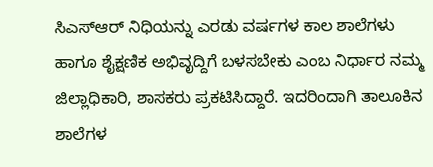ಸಿಎಸ್ಆರ್ ನಿಧಿಯನ್ನು ಎರಡು ವರ್ಷಗಳ ಕಾಲ ಶಾಲೆಗಳು ಹಾಗೂ ಶೈಕ್ಷಣಿಕ ಅಭಿವೃದ್ದಿಗೆ ಬಳಸಬೇಕು ಎಂಬ ನಿರ್ಧಾರ ನಮ್ಮ ಜಿಲ್ಲಾಧಿಕಾರಿ, ಶಾಸಕರು ಪ್ರಕಟಿಸಿದ್ದಾರೆ. ಇದರಿಂದಾಗಿ ತಾಲೂಕಿನ ಶಾಲೆಗಳ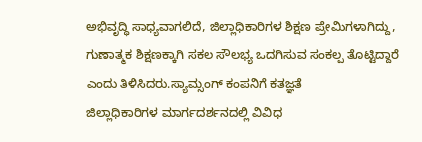ಅಭಿವೃದ್ಧಿ ಸಾಧ್ಯವಾಗಲಿದೆ, ಜಿಲ್ಲಾಧಿಕಾರಿಗಳ ಶಿಕ್ಷಣ ಪ್ರೇಮಿಗಳಾಗಿದ್ದು, ಗುಣಾತ್ಮಕ ಶಿಕ್ಷಣಕ್ಕಾಗಿ ಸಕಲ ಸೌಲಭ್ಯ ಒದಗಿಸುವ ಸಂಕಲ್ಪ ತೊಟ್ಟಿದ್ದಾರೆ ಎಂದು ತಿಳಿಸಿದರು.ಸ್ಯಾಮ್ಸಂಗ್ ಕಂಪನಿಗೆ ಕತಜ್ಞತೆ
ಜಿಲ್ಲಾಧಿಕಾರಿಗಳ ಮಾರ್ಗದರ್ಶನದಲ್ಲಿ ವಿವಿಧ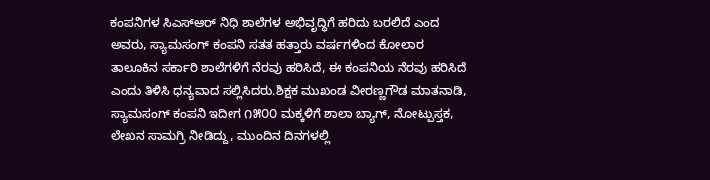ಕಂಪನಿಗಳ ಸಿಎಸ್ಆರ್ ನಿಧಿ ಶಾಲೆಗಳ ಅಭಿವೃದ್ಧಿಗೆ ಹರಿದು ಬರಲಿದೆ ಎಂದ ಅವರು, ಸ್ಯಾಮಸಂಗ್ ಕಂಪನಿ ಸತತ ಹತ್ತಾರು ವರ್ಷಗಳಿಂದ ಕೋಲಾರ ತಾಲೂಕಿನ ಸರ್ಕಾರಿ ಶಾಲೆಗಳಿಗೆ ನೆರವು ಹರಿಸಿದೆ, ಈ ಕಂಪನಿಯ ನೆರವು ಹರಿಸಿದೆ ಎಂದು ತಿಳಿಸಿ ಧನ್ಯವಾದ ಸಲ್ಲಿಸಿದರು.ಶಿಕ್ಷಕ ಮುಖಂಡ ವೀರಣ್ಣಗೌಡ ಮಾತನಾಡಿ, ಸ್ಯಾಮಸಂಗ್ ಕಂಪನಿ ಇದೀಗ ೧೫೦೦ ಮಕ್ಕಳಿಗೆ ಶಾಲಾ ಬ್ಯಾಗ್, ನೋಟ್ಪುಸ್ತಕ, ಲೇಖನ ಸಾಮಗ್ರಿ ನೀಡಿದ್ದು, ಮುಂದಿನ ದಿನಗಳಲ್ಲಿ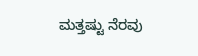ಮತ್ತಷ್ಟು ನೆರವು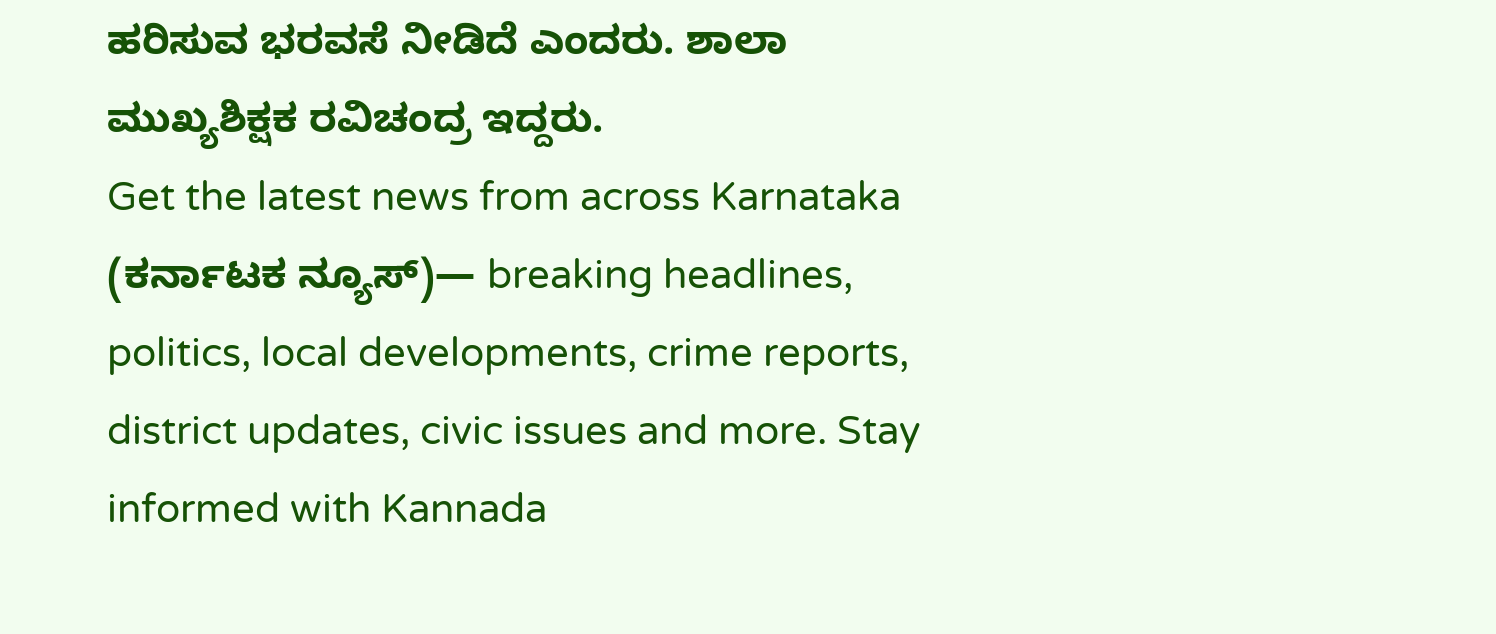ಹರಿಸುವ ಭರವಸೆ ನೀಡಿದೆ ಎಂದರು. ಶಾಲಾ ಮುಖ್ಯಶಿಕ್ಷಕ ರವಿಚಂದ್ರ ಇದ್ದರು.
Get the latest news from across Karnataka (ಕರ್ನಾಟಕ ನ್ಯೂಸ್)— breaking headlines, politics, local developments, crime reports, district updates, civic issues and more. Stay informed with Kannada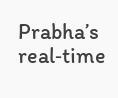Prabha’s real‑time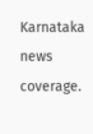Karnataka news coverage.